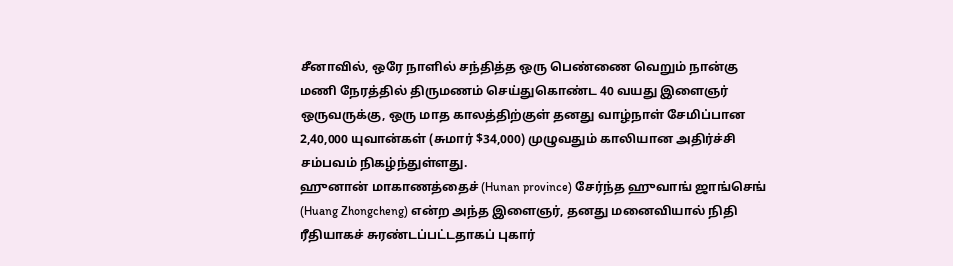சீனாவில், ஒரே நாளில் சந்தித்த ஒரு பெண்ணை வெறும் நான்கு மணி நேரத்தில் திருமணம் செய்துகொண்ட 40 வயது இளைஞர் ஒருவருக்கு, ஒரு மாத காலத்திற்குள் தனது வாழ்நாள் சேமிப்பான 2,40,000 யுவான்கள் (சுமார் $34,000) முழுவதும் காலியான அதிர்ச்சி சம்பவம் நிகழ்ந்துள்ளது.
ஹுனான் மாகாணத்தைச் (Hunan province) சேர்ந்த ஹுவாங் ஜாங்செங் (Huang Zhongcheng) என்ற அந்த இளைஞர், தனது மனைவியால் நிதி ரீதியாகச் சுரண்டப்பட்டதாகப் புகார்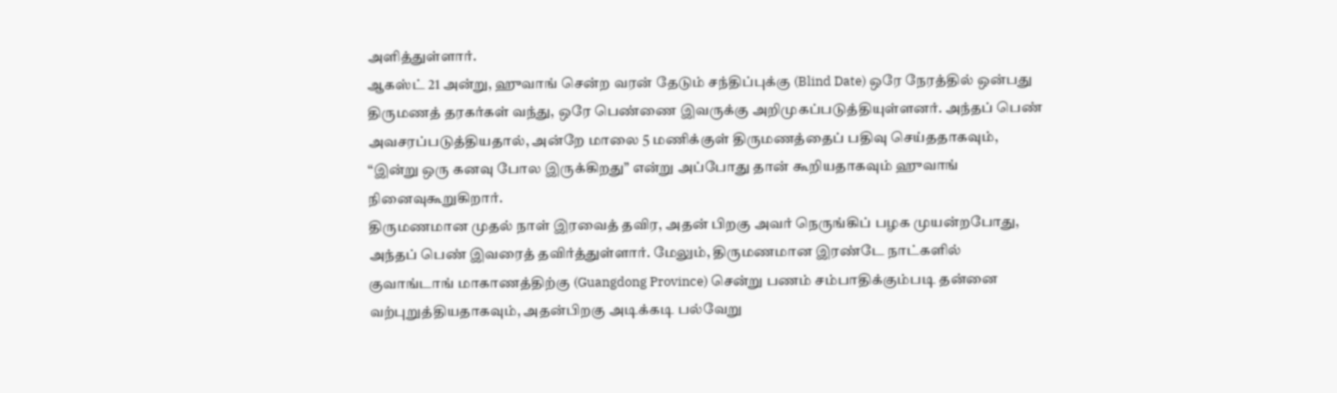அளித்துள்ளார்.
ஆகஸ்ட் 21 அன்று, ஹுவாங் சென்ற வரன் தேடும் சந்திப்புக்கு (Blind Date) ஒரே நேரத்தில் ஒன்பது திருமணத் தரகர்கள் வந்து, ஒரே பெண்ணை இவருக்கு அறிமுகப்படுத்தியுள்ளனர். அந்தப் பெண் அவசரப்படுத்தியதால், அன்றே மாலை 5 மணிக்குள் திருமணத்தைப் பதிவு செய்ததாகவும், “இன்று ஒரு கனவு போல இருக்கிறது” என்று அப்போது தான் கூறியதாகவும் ஹுவாங் நினைவுகூறுகிறார்.
திருமணமான முதல் நாள் இரவைத் தவிர, அதன் பிறகு அவர் நெருங்கிப் பழக முயன்றபோது, அந்தப் பெண் இவரைத் தவிர்த்துள்ளார். மேலும், திருமணமான இரண்டே நாட்களில் குவாங்டாங் மாகாணத்திற்கு (Guangdong Province) சென்று பணம் சம்பாதிக்கும்படி தன்னை வற்புறுத்தியதாகவும், அதன்பிறகு அடிக்கடி பல்வேறு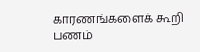காரணங்களைக் கூறி பணம்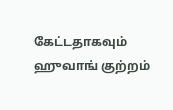கேட்டதாகவும் ஹுவாங் குற்றம்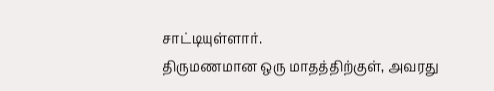சாட்டியுள்ளார்.
திருமணமான ஒரு மாதத்திற்குள், அவரது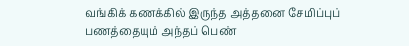வங்கிக் கணக்கில் இருந்த அத்தனை சேமிப்புப் பணத்தையும் அந்தப் பெண்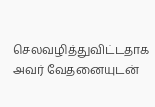செலவழித்துவிட்டதாக அவர் வேதனையுடன்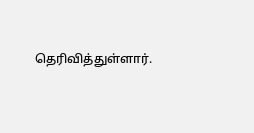தெரிவித்துள்ளார்.